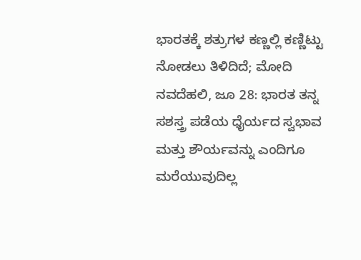ಭಾರತಕ್ಕೆ ಶತ್ರುಗಳ ಕಣ್ಣಲ್ಲಿ ಕಣ್ಣಿಟ್ಟು ನೋಡಲು ತಿಳಿದಿದೆ; ಮೋದಿ
ನವದೆಹಲಿ, ಜೂ 28: ಭಾರತ ತನ್ನ ಸಶಸ್ತ್ರ ಪಡೆಯ ಧೈರ್ಯದ ಸ್ವಭಾವ ಮತ್ತು ಶೌರ್ಯವನ್ನು ಎಂದಿಗೂ ಮರೆಯುವುದಿಲ್ಲ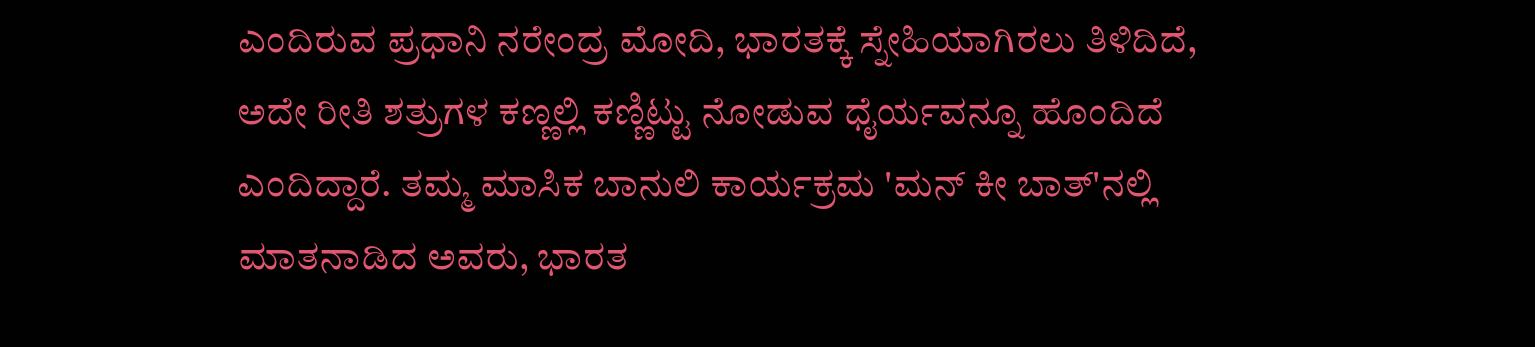ಎಂದಿರುವ ಪ್ರಧಾನಿ ನರೇಂದ್ರ ಮೋದಿ, ಭಾರತಕ್ಕೆ ಸ್ನೇಹಿಯಾಗಿರಲು ತಿಳಿದಿದೆ, ಅದೇ ರೀತಿ ಶತ್ರುಗಳ ಕಣ್ಣಲ್ಲಿ ಕಣ್ಣಿಟ್ಟು ನೋಡುವ ಧೈರ್ಯವನ್ನೂ ಹೊಂದಿದೆ ಎಂದಿದ್ದಾರೆ. ತಮ್ಮ ಮಾಸಿಕ ಬಾನುಲಿ ಕಾರ್ಯಕ್ರಮ 'ಮನ್ ಕೀ ಬಾತ್'ನಲ್ಲಿ ಮಾತನಾಡಿದ ಅವರು, ಭಾರತ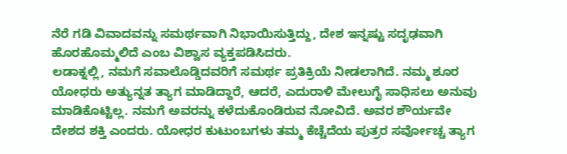ನೆರೆ ಗಡಿ ವಿವಾದವನ್ನು ಸಮರ್ಥವಾಗಿ ನಿಭಾಯಿಸುತ್ತಿದ್ದು, ದೇಶ ಇನ್ನಷ್ಟು ಸದೃಢವಾಗಿ ಹೊರಹೊಮ್ಮಲಿದೆ ಎಂಬ ವಿಶ್ವಾಸ ವ್ಯಕ್ತಪಡಿಸಿದರು.
ಲಡಾಕ್ನಲ್ಲಿ, ನಮಗೆ ಸವಾಲೊಡ್ಡಿದವರಿಗೆ ಸಮರ್ಥ ಪ್ರತಿಕ್ರಿಯೆ ನೀಡಲಾಗಿದೆ. ನಮ್ಮ ಶೂರ ಯೋಧರು ಅತ್ಯುನ್ನತ ತ್ಯಾಗ ಮಾಡಿದ್ದಾರೆ, ಆದರೆ, ಎದುರಾಳಿ ಮೇಲುಗೈ ಸಾಧಿಸಲು ಅನುವು ಮಾಡಿಕೊಟ್ಟಿಲ್ಲ. ನಮಗೆ ಅವರನ್ನು ಕಳೆದುಕೊಂಡಿರುವ ನೋವಿದೆ. ಅವರ ಶೌರ್ಯವೇ ದೇಶದ ಶಕ್ತಿ ಎಂದರು. ಯೋಧರ ಕುಟುಂಬಗಳು ತಮ್ಮ ಕೆಚ್ಚೆದೆಯ ಪುತ್ರರ ಸರ್ವೋಚ್ಚ ತ್ಯಾಗ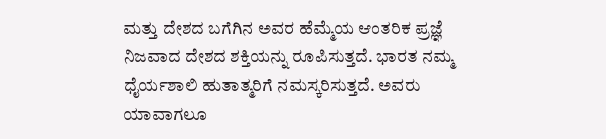ಮತ್ತು ದೇಶದ ಬಗೆಗಿನ ಅವರ ಹೆಮ್ಮೆಯ ಆಂತರಿಕ ಪ್ರಜ್ಞೆ ನಿಜವಾದ ದೇಶದ ಶಕ್ತಿಯನ್ನು ರೂಪಿಸುತ್ತದೆ. ಭಾರತ ನಮ್ಮ ಧೈರ್ಯಶಾಲಿ ಹುತಾತ್ಮರಿಗೆ ನಮಸ್ಕರಿಸುತ್ತದೆ. ಅವರು ಯಾವಾಗಲೂ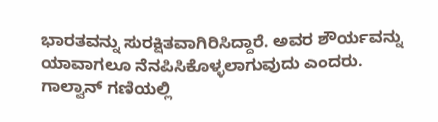ಭಾರತವನ್ನು ಸುರಕ್ಷಿತವಾಗಿರಿಸಿದ್ದಾರೆ. ಅವರ ಶೌರ್ಯವನ್ನು ಯಾವಾಗಲೂ ನೆನಪಿಸಿಕೊಳ್ಳಲಾಗುವುದು ಎಂದರು. ಗಾಲ್ವಾನ್ ಗಣಿಯಲ್ಲಿ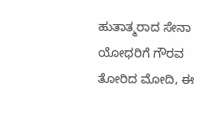ಹುತಾತ್ಮರಾದ ಸೇನಾ ಯೋಧರಿಗೆ ಗೌರವ ತೋರಿದ ಮೋದಿ, ಈ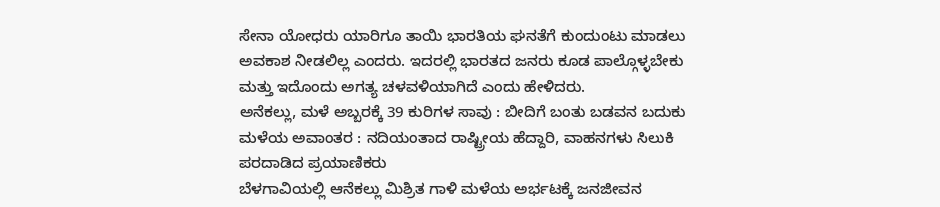ಸೇನಾ ಯೋಧರು ಯಾರಿಗೂ ತಾಯಿ ಭಾರತಿಯ ಘನತೆಗೆ ಕುಂದುಂಟು ಮಾಡಲು ಅವಕಾಶ ನೀಡಲಿಲ್ಲ ಎಂದರು. ಇದರಲ್ಲಿ ಭಾರತದ ಜನರು ಕೂಡ ಪಾಲ್ಗೊಳ್ಳಬೇಕು ಮತ್ತು ಇದೊಂದು ಅಗತ್ಯ ಚಳವಳಿಯಾಗಿದೆ ಎಂದು ಹೇಳಿದರು.
ಅನೆಕಲ್ಲು, ಮಳೆ ಅಬ್ಬರಕ್ಕೆ 39 ಕುರಿಗಳ ಸಾವು : ಬೀದಿಗೆ ಬಂತು ಬಡವನ ಬದುಕು
ಮಳೆಯ ಅವಾಂತರ : ನದಿಯಂತಾದ ರಾಷ್ಟ್ರೀಯ ಹೆದ್ದಾರಿ, ವಾಹನಗಳು ಸಿಲುಕಿ ಪರದಾಡಿದ ಪ್ರಯಾಣಿಕರು
ಬೆಳಗಾವಿಯಲ್ಲಿ ಆನೆಕಲ್ಲು ಮಿಶ್ರಿತ ಗಾಳಿ ಮಳೆಯ ಅರ್ಭಟಕ್ಕೆ ಜನಜೀವನ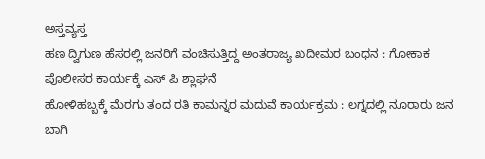ಅಸ್ತವ್ಯಸ್ತ
ಹಣ ದ್ವಿಗುಣ ಹೆಸರಲ್ಲಿ ಜನರಿಗೆ ವಂಚಿಸುತ್ತಿದ್ದ ಅಂತರಾಜ್ಯ ಖದೀಮರ ಬಂಧನ : ಗೋಕಾಕ ಪೊಲೀಸರ ಕಾರ್ಯಕ್ಕೆ ಎಸ್ ಪಿ ಶ್ಲಾಘನೆ
ಹೋಳಿಹಬ್ಬಕ್ಕೆ ಮೆರಗು ತಂದ ರತಿ ಕಾಮನ್ನರ ಮದುವೆ ಕಾರ್ಯಕ್ರಮ : ಲಗ್ನದಲ್ಲಿ ನೂರಾರು ಜನ ಬಾಗಿ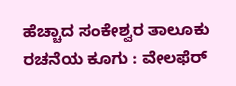ಹೆಚ್ಚಾದ ಸಂಕೇಶ್ವರ ತಾಲೂಕು ರಚನೆಯ ಕೂಗು : ವೇಲಫೆರ್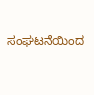ಸಂಘಟನೆಯಿಂದ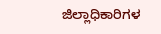ಜಿಲ್ಲಾಧಿಕಾರಿಗಳ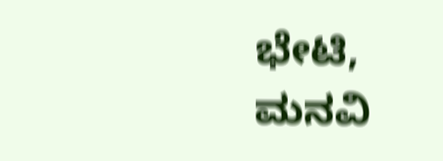ಭೇಟಿ, ಮನವಿ